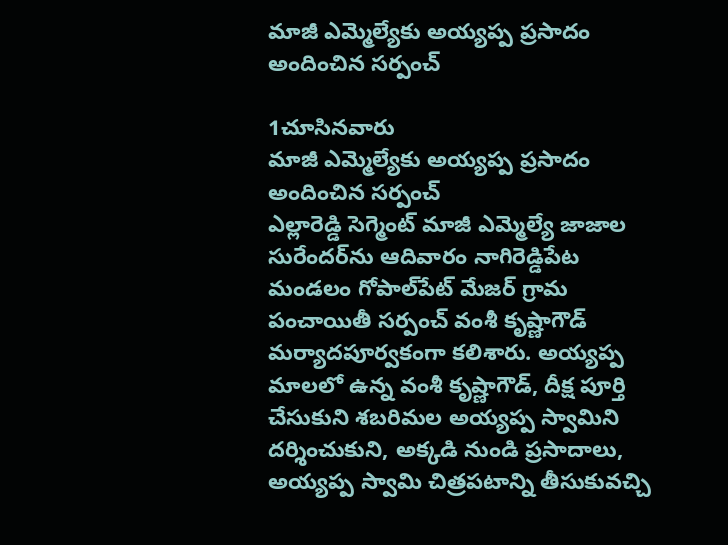మాజీ ఎమ్మెల్యేకు అయ్యప్ప ప్రసాదం అందించిన సర్పంచ్

1చూసినవారు
మాజీ ఎమ్మెల్యేకు అయ్యప్ప ప్రసాదం అందించిన సర్పంచ్
ఎల్లారెడ్డి సెగ్మెంట్ మాజీ ఎమ్మెల్యే జాజాల సురేందర్‌ను ఆదివారం నాగిరెడ్డిపేట మండలం గోపాల్‌పేట్ మేజర్ గ్రామ పంచాయితీ సర్పంచ్ వంశీ కృష్ణాగౌడ్ మర్యాదపూర్వకంగా కలిశారు. అయ్యప్ప మాలలో ఉన్న వంశీ కృష్ణాగౌడ్, దీక్ష పూర్తి చేసుకుని శబరిమల అయ్యప్ప స్వామిని దర్శించుకుని, అక్కడి నుండి ప్రసాదాలు, అయ్యప్ప స్వామి చిత్రపటాన్ని తీసుకువచ్చి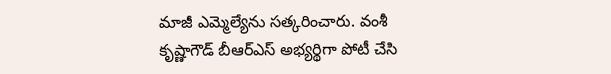మాజీ ఎమ్మెల్యేను సత్కరించారు. వంశీ కృష్ణాగౌడ్ బీఆర్ఎస్ అభ్యర్థిగా పోటీ చేసి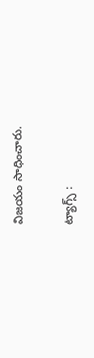విజయం సాధించారు.

ట్యాగ్స్ :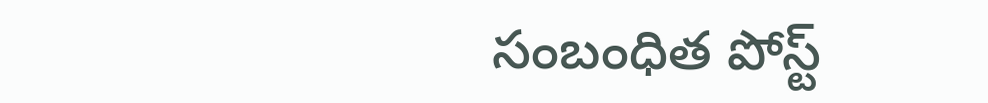సంబంధిత పోస్ట్